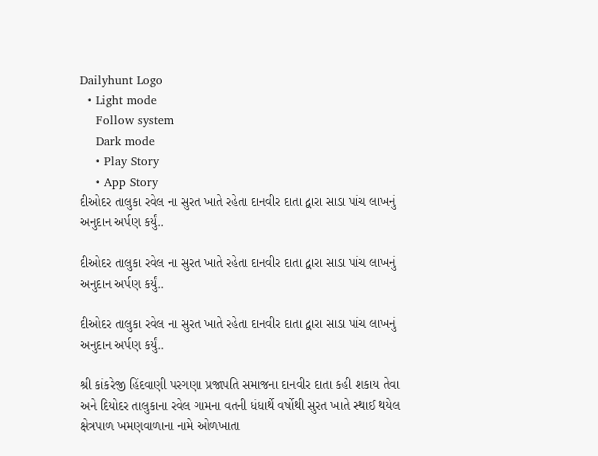Dailyhunt Logo
  • Light mode
    Follow system
    Dark mode
    • Play Story
    • App Story
દીઓદર તાલુકા રવેલ ના સુરત ખાતે રહેતા દાનવીર દાતા દ્વારા સાડા પાંચ લાખનું અનુદાન અર્પણ કર્યું..

દીઓદર તાલુકા રવેલ ના સુરત ખાતે રહેતા દાનવીર દાતા દ્વારા સાડા પાંચ લાખનું અનુદાન અર્પણ કર્યું..

દીઓદર તાલુકા રવેલ ના સુરત ખાતે રહેતા દાનવીર દાતા દ્વારા સાડા પાંચ લાખનું અનુદાન અર્પણ કર્યું..

શ્રી કાંકરેજી હિંદવાણી પરગણા પ્રજાપતિ સમાજના દાનવીર દાતા કહી શકાય તેવા અને દિયોદર તાલુકાના રવેલ ગામના વતની ધંધાર્થે વર્ષોથી સુરત ખાતે સ્થાઈ થયેલ ક્ષેત્રપાળ ખમણવાળાના નામે ઓળખાતા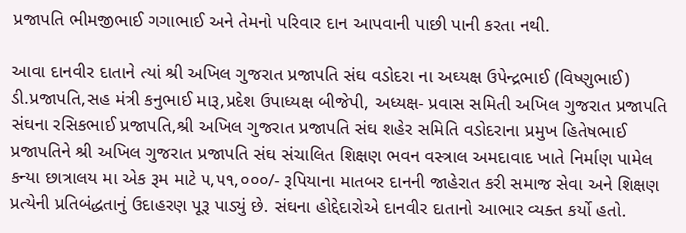પ્રજાપતિ ભીમજીભાઈ ગગાભાઈ અને તેમનો પરિવાર દાન આપવાની પાછી પાની કરતા નથી.

આવા દાનવીર દાતાને ત્યાં શ્રી અખિલ ગુજરાત પ્રજાપતિ સંઘ વડોદરા ના અઘ્યક્ષ ઉપેન્દ્રભાઈ (વિષ્ણુભાઈ) ડી.પ્રજાપતિ,સહ મંત્રી કનુભાઈ મારૂ,પ્રદેશ ઉપાધ્યક્ષ બીજેપી, અધ્યક્ષ- પ્રવાસ સમિતી અખિલ ગુજરાત પ્રજાપતિ સંઘના રસિકભાઈ પ્રજાપતિ,શ્રી અખિલ ગુજરાત પ્રજાપતિ સંઘ શહેર સમિતિ વડોદરાના પ્રમુખ હિતેષભાઈ પ્રજાપતિને શ્રી અખિલ ગુજરાત પ્રજાપતિ સંઘ સંચાલિત શિક્ષણ ભવન વસ્ત્રાલ અમદાવાદ ખાતે નિર્માણ પામેલ કન્યા છાત્રાલય મા એક રૂમ માટે ૫,૫૧,૦૦૦/- રૂપિયાના માતબર દાનની જાહેરાત કરી સમાજ સેવા અને શિક્ષણ પ્રત્યેની પ્રતિબંદ્ધતાનું ઉદાહરણ પૂરૂ પાડ્યું છે. સંઘના હોદ્દેદારોએ દાનવીર દાતાનો આભાર વ્યક્ત કર્યો હતો.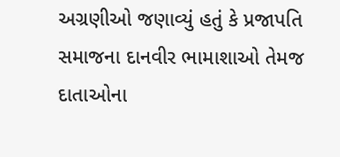અગ્રણીઓ જણાવ્યું હતું કે પ્રજાપતિ સમાજના દાનવીર ભામાશાઓ તેમજ દાતાઓના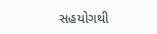સહયોગથી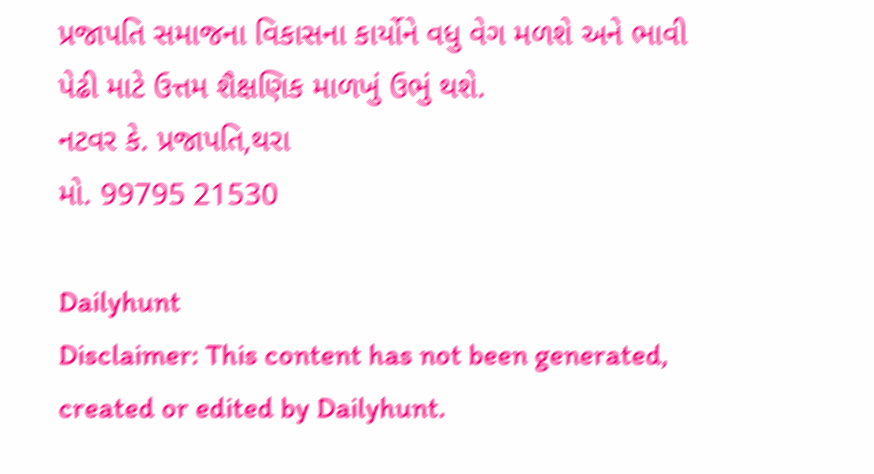પ્રજાપતિ સમાજના વિકાસના કાર્યોને વધુ વેગ મળશે અને ભાવી પેઢી માટે ઉત્તમ શૈક્ષણિક માળખું ઉભું થશે.
નટવર કે. પ્રજાપતિ,થરા
મો. 99795 21530

Dailyhunt
Disclaimer: This content has not been generated, created or edited by Dailyhunt.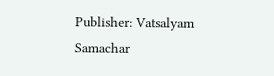Publisher: Vatsalyam Samachar